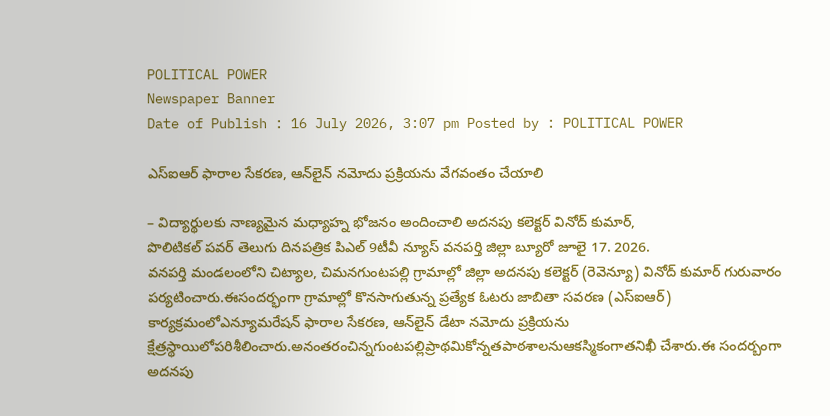POLITICAL POWER
Newspaper Banner
Date of Publish : 16 July 2026, 3:07 pm Posted by : POLITICAL POWER

ఎస్ఐఆర్ ఫారాల సేకరణ, ఆన్‌లైన్ నమోదు ప్రక్రియను వేగవంతం చేయాలి

– విద్యార్థులకు నాణ్యమైన మధ్యాహ్న భోజనం అందించాలి అదనపు కలెక్టర్ వినోద్ కుమార్,
పొలిటికల్ పవర్ తెలుగు దినపత్రిక పిఎల్ 9టీవీ న్యూస్ వనపర్తి జిల్లా బ్యూరో జూలై 17. 2026.
వనపర్తి మండలంలోని చిట్యాల, చిమనగుంటపల్లి గ్రామాల్లో జిల్లా అదనపు కలెక్టర్ (రెవెన్యూ) వినోద్ కుమార్ గురువారం పర్యటించారు.ఈసందర్భంగా గ్రామాల్లో కొనసాగుతున్న ప్రత్యేక ఓటరు జాబితా సవరణ (ఎస్ఐఆర్) కార్యక్రమంలోఎన్యూమరేషన్ ఫారాల సేకరణ, ఆన్‌లైన్ డేటా నమోదు ప్రక్రియను క్షేత్రస్థాయిలోపరిశీలించారు.అనంతరంచిన్నగుంటపల్లిప్రాథమికోన్నతపాఠశాలనుఆకస్మికంగాతనిఖీ చేశారు.ఈ సందర్బంగా అదనపు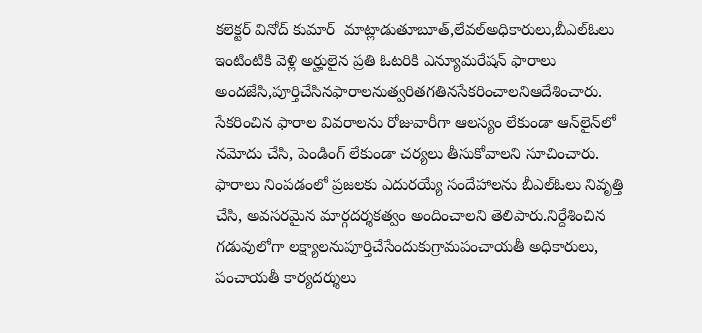కలెక్టర్ వినోద్ కుమార్  మాట్లాడుతూబూత్,లేవల్అధికారులు,బీఎల్ఓలు ఇంటింటికి వెళ్లి అర్హులైన ప్రతి ఓటరికి ఎన్యూమరేషన్ ఫారాలు అందజేసి,పూర్తిచేసినఫారాలనుత్వరితగతినసేకరించాలనిఆదేశించారు. సేకరించిన ఫారాల వివరాలను రోజువారీగా ఆలస్యం లేకుండా ఆన్‌లైన్‌లో నమోదు చేసి, పెండింగ్ లేకుండా చర్యలు తీసుకోవాలని సూచించారు. ఫారాలు నింపడంలో ప్రజలకు ఎదురయ్యే సందేహాలను బీఎల్‌ఓలు నివృత్తి చేసి, అవసరమైన మార్గదర్శకత్వం అందించాలని తెలిపారు.నిర్దేశించిన గడువులోగా లక్ష్యాలనుపూర్తిచేసేందుకుగ్రామపంచాయతీ అధికారులు, పంచాయతీ కార్యదర్శులు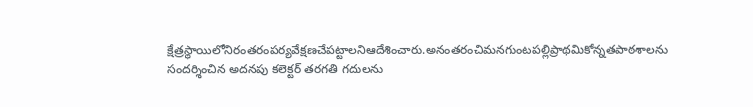క్షేత్రస్థాయిలోనిరంతరంపర్యవేక్షణచేపట్టాలనిఆదేశించారు.అనంతరంచిమనగుంటపల్లిప్రాథమికోన్నతపాఠశాలను సందర్శించిన అదనపు కలెక్టర్ తరగతి గదులను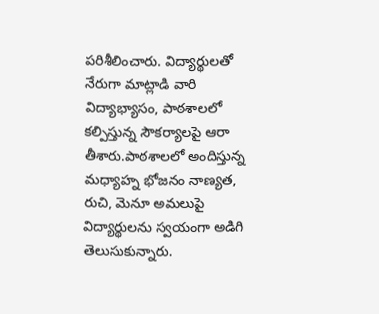పరిశీలించారు. విద్యార్థులతో నేరుగా మాట్లాడి వారి విద్యాభ్యాసం, పాఠశాలలో కల్పిస్తున్న సౌకర్యాలపై ఆరా తీశారు.పాఠశాలలో అందిస్తున్న మధ్యాహ్న భోజనం నాణ్యత, రుచి, మెనూ అమలుపై విద్యార్థులను స్వయంగా అడిగి తెలుసుకున్నారు.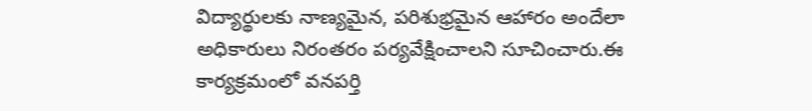విద్యార్థులకు నాణ్యమైన, పరిశుభ్రమైన ఆహారం అందేలా అధికారులు నిరంతరం పర్యవేక్షించాలని సూచించారు.ఈ కార్యక్రమంలో వనపర్తి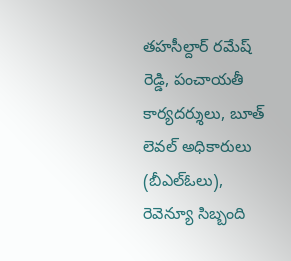తహసీల్దార్ రమేష్ రెడ్డి, పంచాయతీ కార్యదర్శులు, బూత్ లెవల్ అధికారులు (బీఎల్ఓలు), రెవెన్యూ సిబ్బంది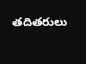తదితరులు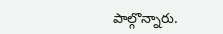పాల్గొన్నారు.